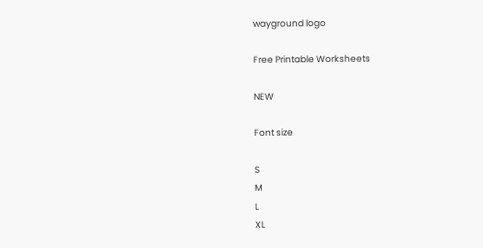wayground logo

Free Printable Worksheets

NEW

Font size

S
M
L
XL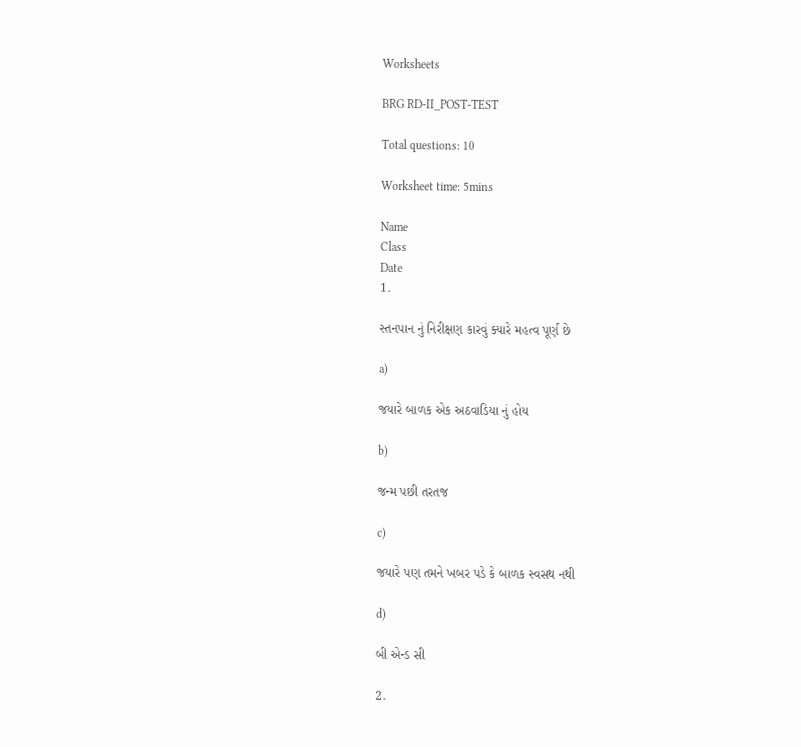Worksheets

BRG RD-II_POST-TEST

Total questions: 10

Worksheet time: 5mins

Name
Class
Date
1.

સ્તનપાન નું નિરીક્ષણ કારવું ક્યારે મહત્વ પૂર્ણ છે

a)

જયારે બાળક એક અઠવાડિયા નું હોય

b)

જન્મ પછી તરતજ

c)

જયારે પણ તમને ખબર પડે કે બાળક સ્વસથ નથી

d)

બી એન્ડ સી

2.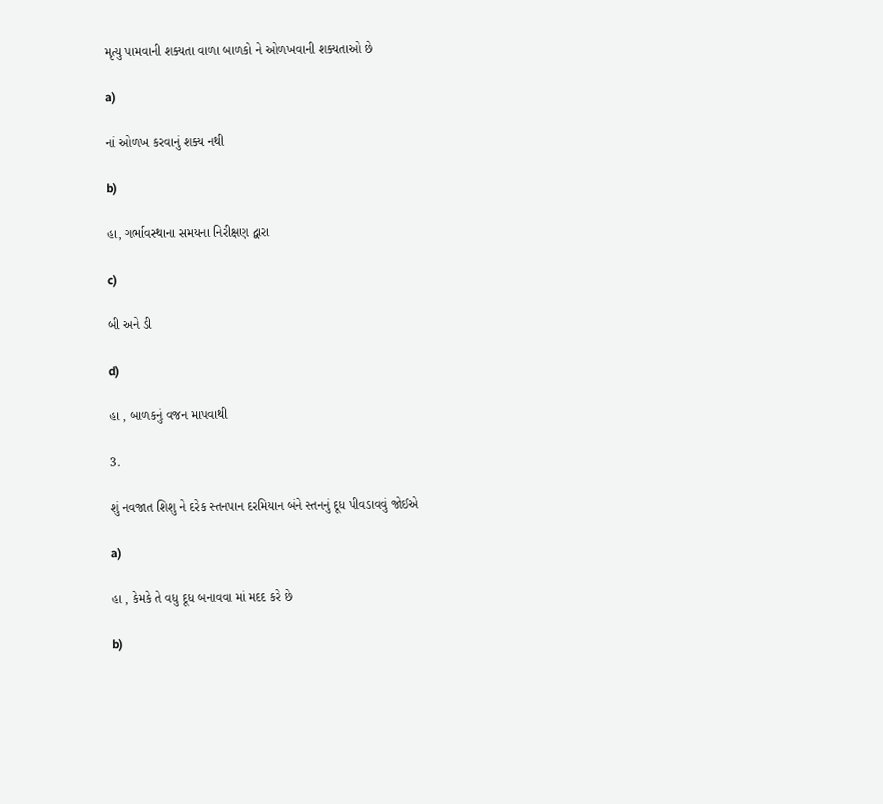મૃત્યુ પામવાની શક્યતા વાળા બાળકો ને ઓળખવાની શક્યતાઓ છે

a)

નાં ઓળખ કરવાનું શક્ય નથી

b)

હા, ગર્ભાવસ્થાના સમયના નિરીક્ષણ દ્વારા

c)

બી અને ડી

d)

હા , બાળકનું વજન માપવાથી

3.

શું નવજાત શિશુ ને દરેક સ્તનપાન દરમિયાન બંને સ્તનનું દૂધ પીવડાવવું જોઈએ

a)

હા , કેમકે તે વધુ દૂધ બનાવવા માં મદદ કરે છે

b)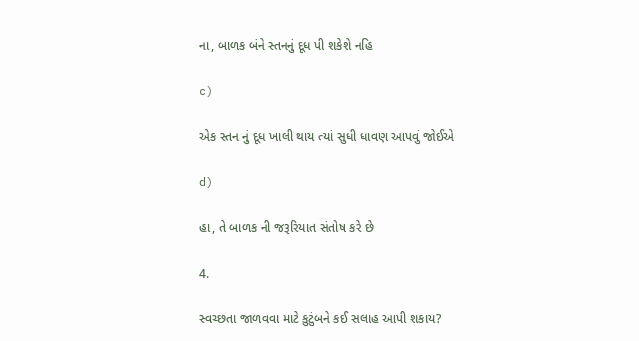ના, બાળક બંને સ્તનનું દૂધ પી શકેશે નહિ

c)

એક સ્તન નું દૂધ ખાલી થાય ત્યાં સુધી ધાવણ આપવું જોઈએ

d)

હા, તે બાળક ની જરૂરિયાત સંતોષ કરે છે

4.

સ્વચ્છતા જાળવવા માટે કુટુંબને કઈ સલાહ આપી શકાય?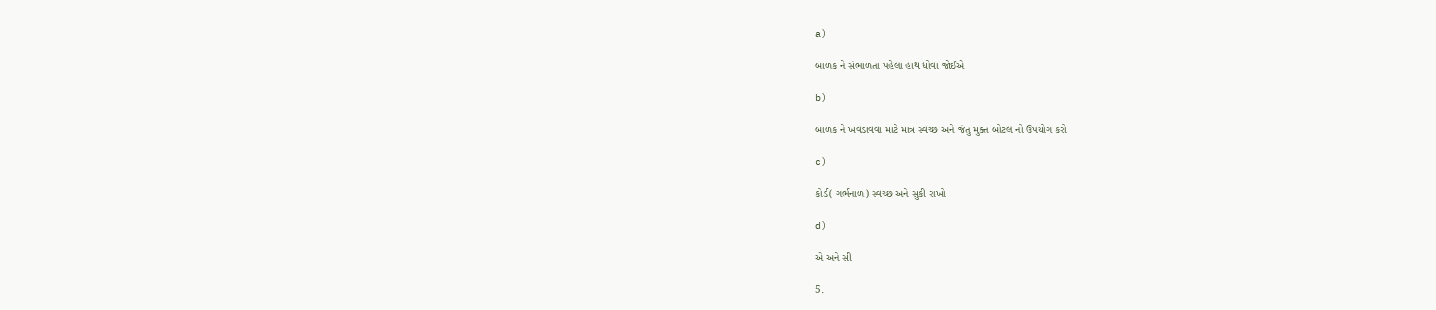a)

બાળક ને સંભાળતા પહેલા હાથ ધોવા જોઈએ

b)

બાળક ને ખવડાવવા માટે માત્ર સ્વચ્છ અને જંતુ મુક્ત બોટલ નો ઉપયોગ કરો

c)

કોર્ડ( ગર્ભનાળ) સ્વચ્છ અને સુકી રાખો

d)

એ અને સી

5.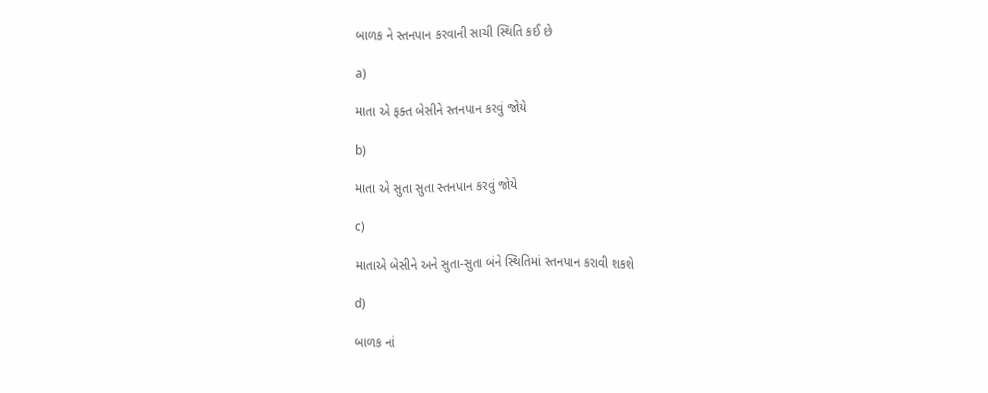બાળક ને સ્તનપાન કરવાની સાચી સ્થિતિ કઈ છે

a)

માતા એ ફક્ત બેસીને સ્તનપાન કરવું જોયે

b)

માતા એ સુતા સુતા સ્તનપાન કરવું જોયે

c)

માતાએ બેસીને અને સુતા-સુતા બંને સ્થિતિમાં સ્તનપાન કરાવી શકશે

d)

બાળક નાં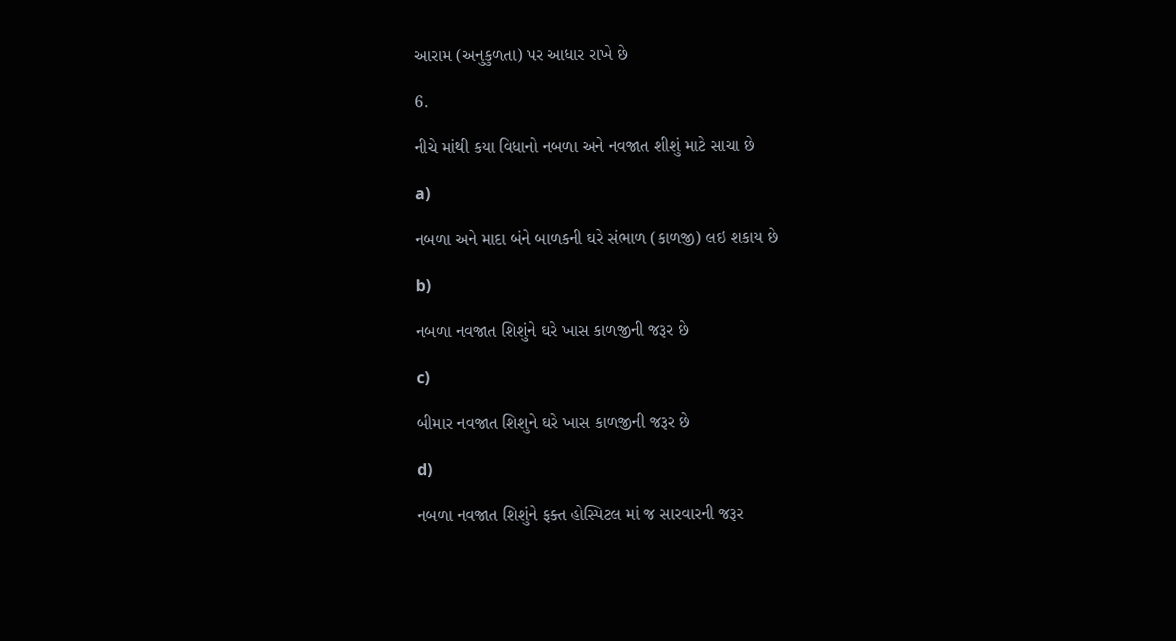આરામ (અનુકુળતા) પર આધાર રાખે છે

6.

નીચે માંથી કયા વિધાનો નબળા અને નવજાત શીશું માટે સાચા છે

a)

નબળા અને માદા બંને બાળકની ઘરે સંભાળ (કાળજી) લઇ શકાય છે

b)

નબળા નવજાત શિશુંને ઘરે ખાસ કાળજીની જરૂર છે

c)

બીમાર નવજાત શિશુને ઘરે ખાસ કાળજીની જરૂર છે

d)

નબળા નવજાત શિશુંને ફક્ત હોસ્પિટલ માં જ સારવારની જરૂર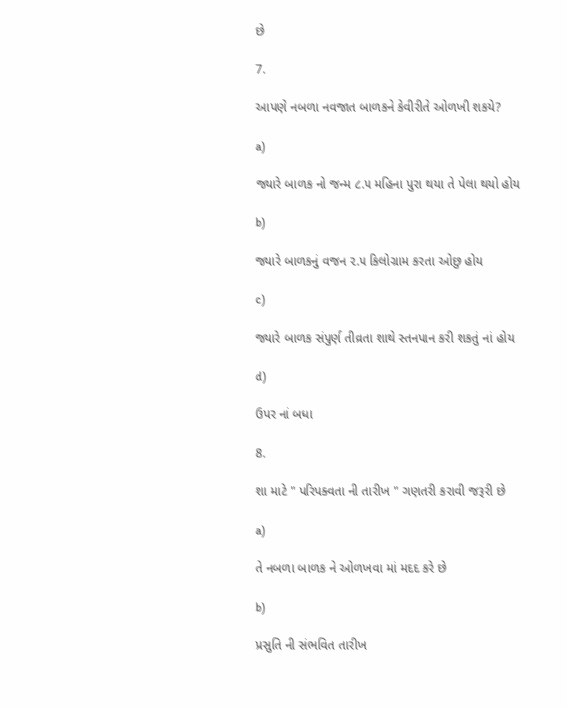છે

7.

આપણે નબળા નવજાત બાળકને કેવીરીતે ઓળખી શકયે?

a)

જ્યારે બાળક નો જન્મ ૮.૫ મહિના પુરા થયા તે પેલા થયો હોય

b)

જ્યારે બાળકનું વજન ૨.૫ કિલોગ્રામ કરતા ઓછુ હોય

c)

જ્યારે બાળક સંપુર્ણ તીવ્રતા શાથે સ્તનપાન કરી શકતું નાં હોય

d)

ઉપર નાં બધા

8.

શા માટે " પરિપક્વતા ની તારીખ " ગણતરી કરાવી જરૂરી છે

a)

તે નબળા બાળક ને ઓળખવા માં મદદ કરે છે

b)

પ્રસુતિ ની સંભવિત તારીખ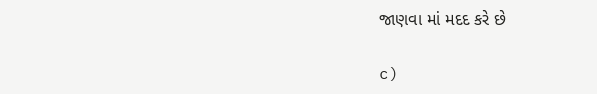જાણવા માં મદદ કરે છે

c)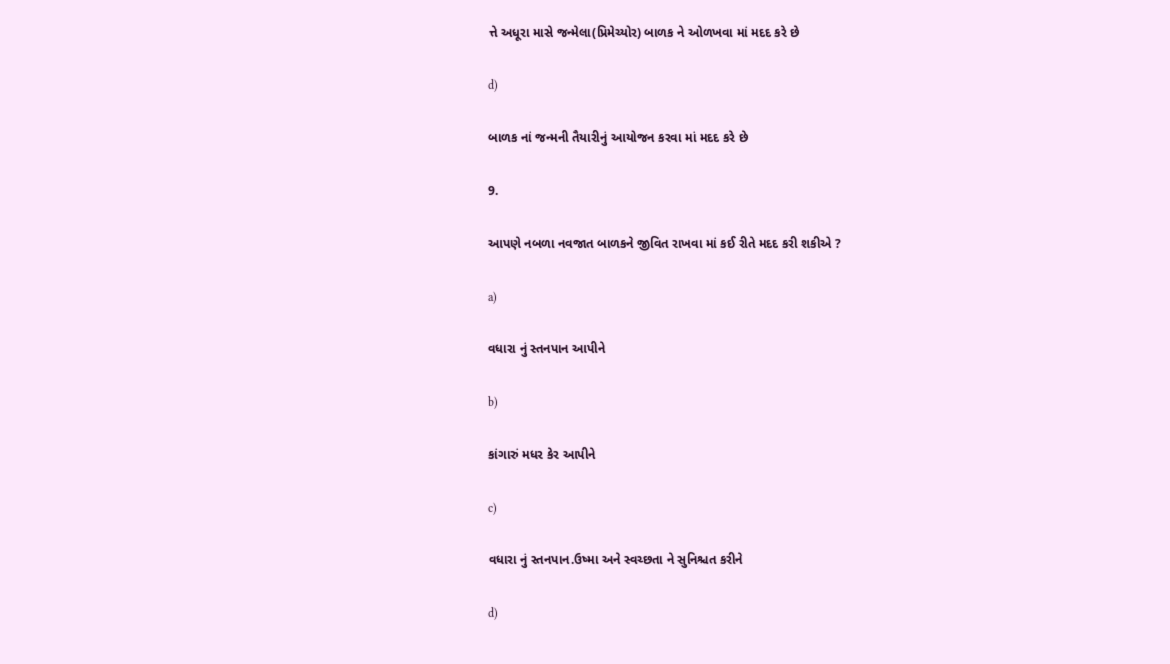ત્તે અધૂરા માસે જન્મેલા(પ્રિમેચ્યોર) બાળક ને ઓળખવા માં મદદ કરે છે

d)

બાળક નાં જન્મની તૈયારીનું આયોજન કરવા માં મદદ કરે છે

9.

આપણે નબળા નવજાત બાળકને જીવિત રાખવા માં કઈ રીતે મદદ કરી શકીએ ?

a)

વધારા નું સ્તનપાન આપીને

b)

કાંગારું મધર કેર આપીને

c)

વધારા નું સ્તનપાન.ઉષ્મા અને સ્વચ્છતા ને સુનિશ્ચત કરીને

d)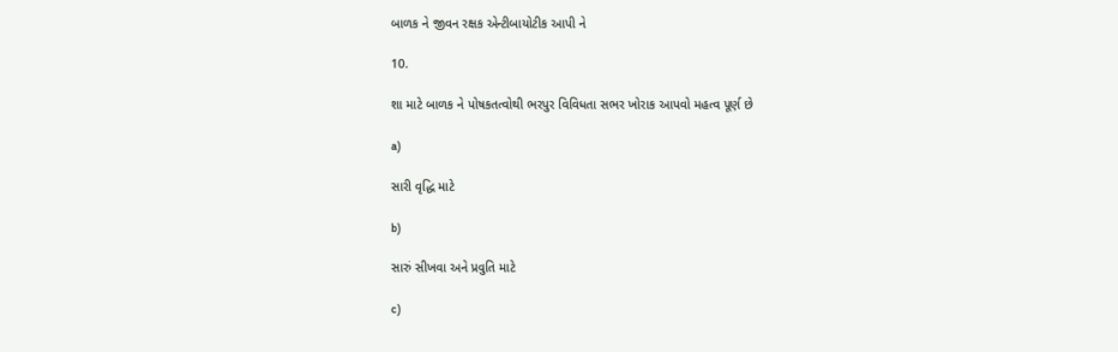બાળક ને જીવન રક્ષક એન્ટીબાયોટીક આપી ને

10.

શા માટે બાળક ને પોષકતત્વોથી ભરપુર વિવિધતા સભર ખોરાક આપવો મહત્વ પૂર્ણ છે

a)

સારી વૃદ્ધિ માટે

b)

સારું સીખવા અને પ્રવુતિ માટે

c)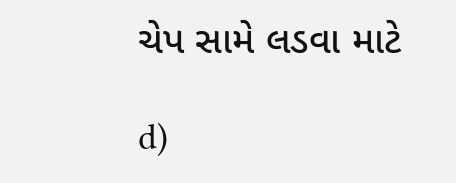ચેપ સામે લડવા માટે

d)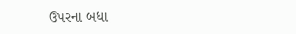ઉપરના બધા